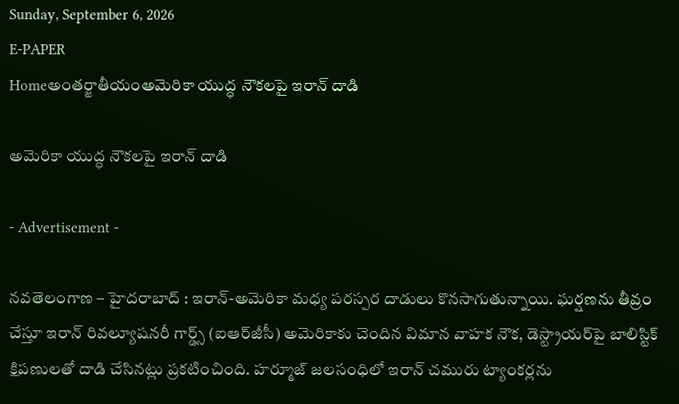Sunday, September 6, 2026
E-PAPER
Homeఅంతర్జాతీయంఅమెరికా యుద్ధ నౌకలపై ఇరాన్‌ దాడి

అమెరికా యుద్ధ నౌకలపై ఇరాన్‌ దాడి

- Advertisement -

నవతెలంగాణ – హైదరాబాద్ : ఇరాన్‌-అమెరికా మధ్య పరస్పర దాడులు కొనసాగుతున్నాయి. ఘర్షణను తీవ్రం చేస్తూ ఇరాన్‌ రివల్యూషనరీ గార్డ్స్‌ (ఐఆర్‌జీసీ) అమెరికాకు చెందిన విమాన వాహక నౌక, డెస్ట్రాయర్‌పై బాలిస్టిక్‌ క్షిపణులతో దాడి చేసినట్లు ప్రకటించింది. హర్మూజ్‌ జలసంధిలో ఇరాన్‌ చమురు ట్యాంకర్లను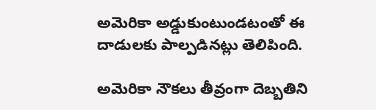అమెరికా అడ్డుకుంటుండటంతో ఈ దాడులకు పాల్పడినట్లు తెలిపింది.

అమెరికా నౌకలు తీవ్రంగా దెబ్బతిని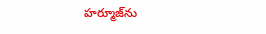హర్మూజ్‌ను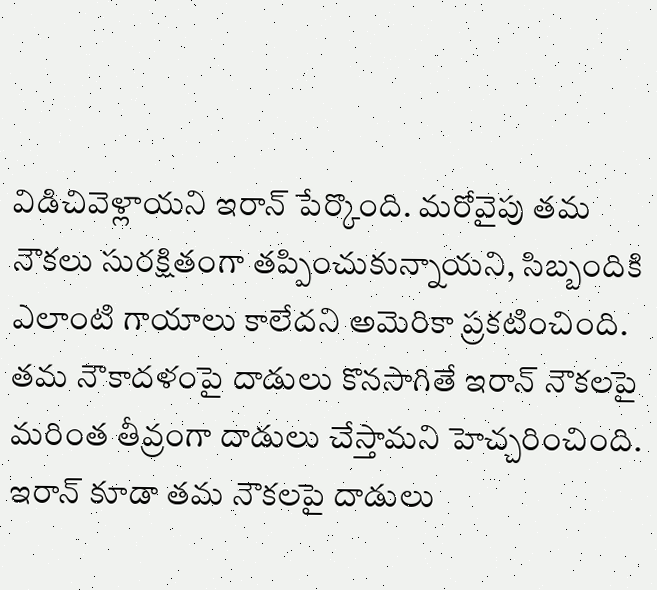విడిచివెళ్లాయని ఇరాన్‌ పేర్కొంది. మరోవైపు తమ నౌకలు సురక్షితంగా తప్పించుకున్నాయని, సిబ్బందికి ఎలాంటి గాయాలు కాలేదని అమెరికా ప్రకటించింది. తమ నౌకాదళంపై దాడులు కొనసాగితే ఇరాన్‌ నౌకలపై మరింత తీవ్రంగా దాడులు చేస్తామని హెచ్చరించింది. ఇరాన్‌ కూడా తమ నౌకలపై దాడులు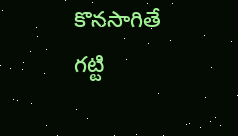కొనసాగితే గట్టి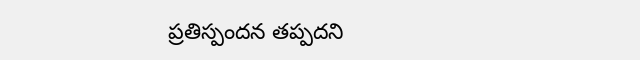ప్రతిస్పందన తప్పదని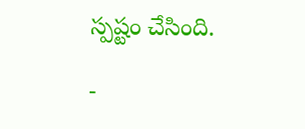స్పష్టం చేసింది.

-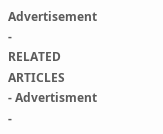Advertisement -
RELATED ARTICLES
- Advertisment -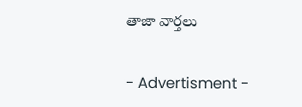తాజా వార్తలు

- Advertisment -